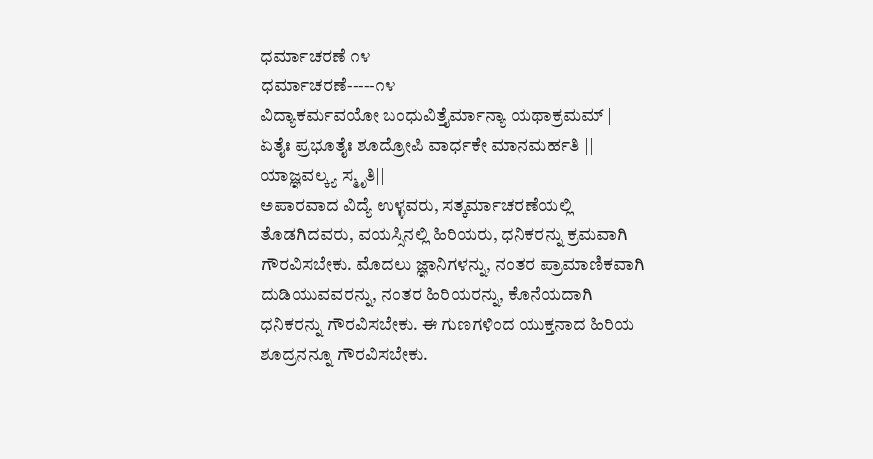ಧರ್ಮಾಚರಣೆ ೧೪
ಧರ್ಮಾಚರಣೆ-----೧೪
ವಿದ್ಯಾಕರ್ಮವಯೋ ಬಂಧುವಿತ್ತೈರ್ಮಾನ್ಯಾ ಯಥಾಕ್ರಮಮ್ | ಏತೈಃ ಪ್ರಭೂತೈಃ ಶೂದ್ರೋಪಿ ವಾರ್ಧಕೇ ಮಾನಮರ್ಹತಿ || ಯಾಜ್ಞವಲ್ಕ್ಯ ಸ್ಮೃತಿ||
ಅಪಾರವಾದ ವಿದ್ಯೆ ಉಳ್ಳವರು, ಸತ್ಕರ್ಮಾಚರಣೆಯಲ್ಲಿ ತೊಡಗಿದವರು, ವಯಸ್ಸಿನಲ್ಲಿ ಹಿರಿಯರು, ಧನಿಕರನ್ನು ಕ್ರಮವಾಗಿ ಗೌರವಿಸಬೇಕು. ಮೊದಲು ಜ್ಞಾನಿಗಳನ್ನು, ನಂತರ ಪ್ರಾಮಾಣಿಕವಾಗಿ ದುಡಿಯುವವರನ್ನು, ನಂತರ ಹಿರಿಯರನ್ನು, ಕೊನೆಯದಾಗಿ ಧನಿಕರನ್ನು ಗೌರವಿಸಬೇಕು. ಈ ಗುಣಗಳಿಂದ ಯುಕ್ತನಾದ ಹಿರಿಯ ಶೂದ್ರನನ್ನೂ ಗೌರವಿಸಬೇಕು.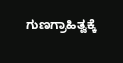ಗುಣಗ್ರಾಹಿತ್ವಕ್ಕೆ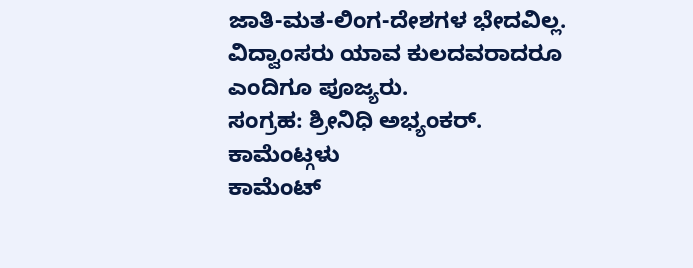ಜಾತಿ-ಮತ-ಲಿಂಗ-ದೇಶಗಳ ಭೇದವಿಲ್ಲ. ವಿದ್ವಾಂಸರು ಯಾವ ಕುಲದವರಾದರೂ ಎಂದಿಗೂ ಪೂಜ್ಯರು.
ಸಂಗ್ರಹ: ಶ್ರೀನಿಧಿ ಅಭ್ಯಂಕರ್.
ಕಾಮೆಂಟ್ಗಳು
ಕಾಮೆಂಟ್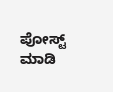ಪೋಸ್ಟ್ ಮಾಡಿ